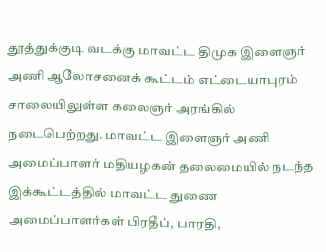தூத்துக்குடி வடக்கு மாவட்ட திமுக இளைஞர் அணி ஆலோசனைக் கூட்டம் எட்டையாபுரம் சாலையிலுள்ள கலைஞர் அரங்கில் நடைபெற்றது. மாவட்ட இளைஞர் அணி அமைப்பாளர் மதியழகன் தலைமையில் நடந்த இக்கூட்டத்தில் மாவட்ட துணை அமைப்பாளர்கள் பிரதீப், பாரதி,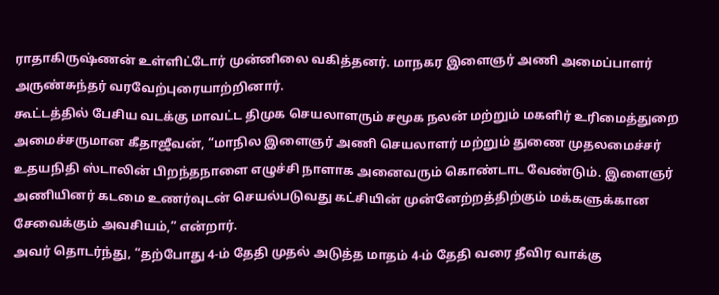ராதாகிருஷ்ணன் உள்ளிட்டோர் முன்னிலை வகித்தனர். மாநகர இளைஞர் அணி அமைப்பாளர் அருண்சுந்தர் வரவேற்புரையாற்றினார்.
கூட்டத்தில் பேசிய வடக்கு மாவட்ட திமுக செயலாளரும் சமூக நலன் மற்றும் மகளிர் உரிமைத்துறை அமைச்சருமான கீதாஜீவன், “மாநில இளைஞர் அணி செயலாளர் மற்றும் துணை முதலமைச்சர் உதயநிதி ஸ்டாலின் பிறந்தநாளை எழுச்சி நாளாக அனைவரும் கொண்டாட வேண்டும். இளைஞர் அணியினர் கடமை உணர்வுடன் செயல்படுவது கட்சியின் முன்னேற்றத்திற்கும் மக்களுக்கான சேவைக்கும் அவசியம்,” என்றார்.
அவர் தொடர்ந்து, “தற்போது 4-ம் தேதி முதல் அடுத்த மாதம் 4-ம் தேதி வரை தீவிர வாக்கு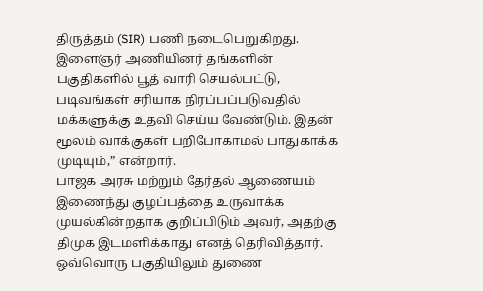திருத்தம் (SIR) பணி நடைபெறுகிறது. இளைஞர் அணியினர் தங்களின் பகுதிகளில் பூத் வாரி செயல்பட்டு, படிவங்கள் சரியாக நிரப்பப்படுவதில் மக்களுக்கு உதவி செய்ய வேண்டும். இதன் மூலம் வாக்குகள் பறிபோகாமல் பாதுகாக்க முடியும்,” என்றார்.
பாஜக அரசு மற்றும் தேர்தல் ஆணையம் இணைந்து குழப்பத்தை உருவாக்க முயல்கின்றதாக குறிப்பிடும் அவர், அதற்கு திமுக இடமளிக்காது எனத் தெரிவித்தார். ஒவ்வொரு பகுதியிலும் துணை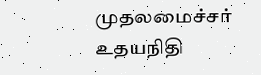முதலமைச்சர் உதயநிதி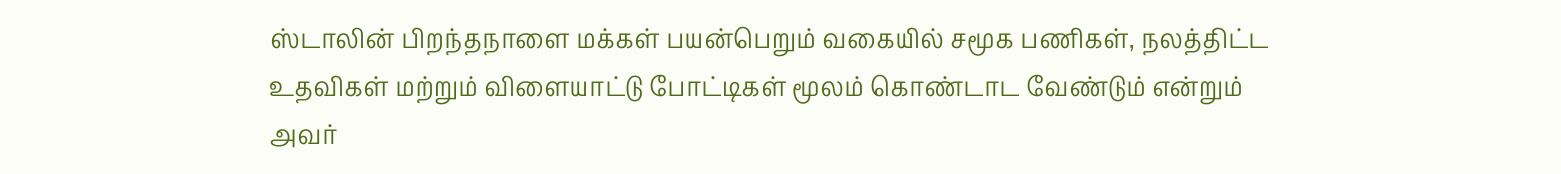ஸ்டாலின் பிறந்தநாளை மக்கள் பயன்பெறும் வகையில் சமூக பணிகள், நலத்திட்ட உதவிகள் மற்றும் விளையாட்டு போட்டிகள் மூலம் கொண்டாட வேண்டும் என்றும் அவர்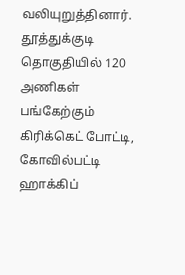வலியுறுத்தினார்.
தூத்துக்குடி தொகுதியில் 120 அணிகள் பங்கேற்கும் கிரிக்கெட் போட்டி, கோவில்பட்டி ஹாக்கிப்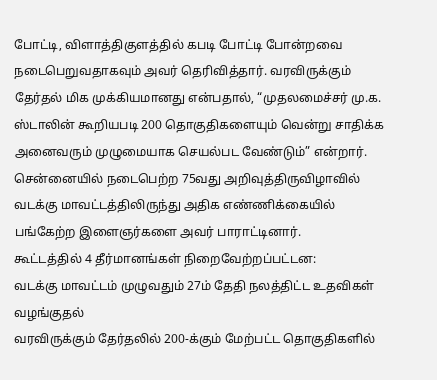போட்டி, விளாத்திகுளத்தில் கபடி போட்டி போன்றவை நடைபெறுவதாகவும் அவர் தெரிவித்தார். வரவிருக்கும் தேர்தல் மிக முக்கியமானது என்பதால், “முதலமைச்சர் மு.க. ஸ்டாலின் கூறியபடி 200 தொகுதிகளையும் வென்று சாதிக்க அனைவரும் முழுமையாக செயல்பட வேண்டும்” என்றார்.
சென்னையில் நடைபெற்ற 75வது அறிவுத்திருவிழாவில் வடக்கு மாவட்டத்திலிருந்து அதிக எண்ணிக்கையில் பங்கேற்ற இளைஞர்களை அவர் பாராட்டினார்.
கூட்டத்தில் 4 தீர்மானங்கள் நிறைவேற்றப்பட்டன:
வடக்கு மாவட்டம் முழுவதும் 27ம் தேதி நலத்திட்ட உதவிகள் வழங்குதல்
வரவிருக்கும் தேர்தலில் 200-க்கும் மேற்பட்ட தொகுதிகளில்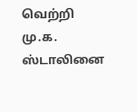வெற்றி
மு.க. ஸ்டாலினை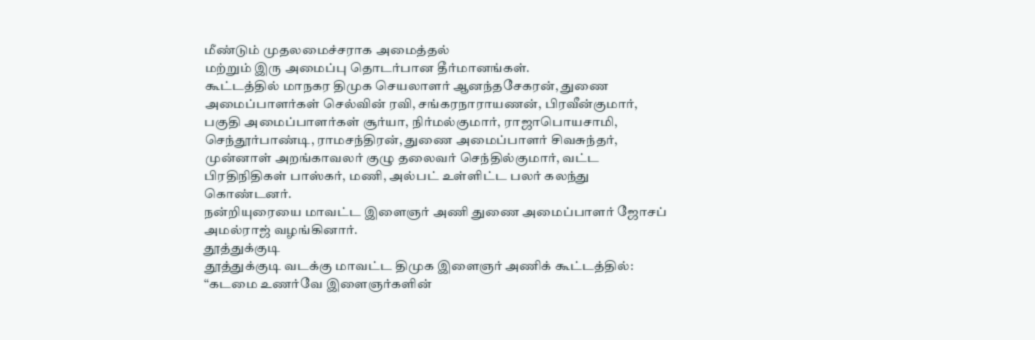மீண்டும் முதலமைச்சராக அமைத்தல்
மற்றும் இரு அமைப்பு தொடர்பான தீர்மானங்கள்.
கூட்டத்தில் மாநகர திமுக செயலாளர் ஆனந்தசேகரன், துணை அமைப்பாளர்கள் செல்வின் ரவி, சங்கரநாராயணன், பிரவீன்குமார், பகுதி அமைப்பாளர்கள் சூர்யா, நிர்மல்குமார், ராஜாபொயசாமி, செந்தூர்பாண்டி, ராமசந்திரன், துணை அமைப்பாளர் சிவசுந்தர், முன்னாள் அறங்காவலர் குழு தலைவர் செந்தில்குமார், வட்ட பிரதிநிதிகள் பாஸ்கர், மணி, அல்பட் உள்ளிட்ட பலர் கலந்து கொண்டனர்.
நன்றியுரையை மாவட்ட இளைஞர் அணி துணை அமைப்பாளர் ஜோசப் அமல்ராஜ் வழங்கினார்.
தூத்துக்குடி
தூத்துக்குடி வடக்கு மாவட்ட திமுக இளைஞர் அணிக் கூட்டத்தில்: “கடமை உணர்வே இளைஞர்களின்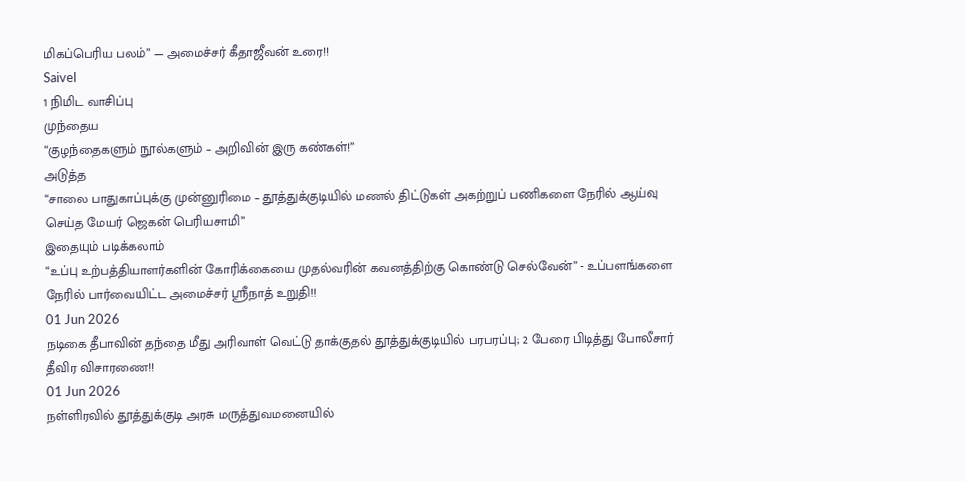மிகப்பெரிய பலம்” — அமைச்சர் கீதாஜீவன் உரை!!
Saivel
1 நிமிட வாசிப்பு
முந்தைய
“குழந்தைகளும் நூல்களும் – அறிவின் இரு கண்கள்!”
அடுத்த
“சாலை பாதுகாப்புக்கு முன்னுரிமை – தூத்துக்குடியில் மணல் திட்டுகள் அகற்றுப் பணிகளை நேரில் ஆய்வு செய்த மேயர் ஜெகன் பெரியசாமி”
இதையும் படிக்கலாம்
“உப்பு உற்பத்தியாளர்களின் கோரிக்கையை முதல்வரின் கவனத்திற்கு கொண்டு செல்வேன்” - உப்பளங்களை நேரில் பார்வையிட்ட அமைச்சர் ஸ்ரீநாத் உறுதி!!
01 Jun 2026
நடிகை தீபாவின் தந்தை மீது அரிவாள் வெட்டு தாக்குதல் தூத்துக்குடியில் பரபரப்பு; 2 பேரை பிடித்து போலீசார் தீவிர விசாரணை!!
01 Jun 2026
நள்ளிரவில் தூத்துக்குடி அரசு மருத்துவமனையில்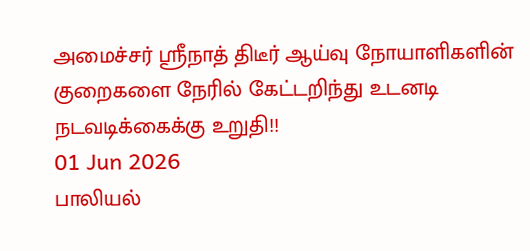அமைச்சர் ஸ்ரீநாத் திடீர் ஆய்வு நோயாளிகளின் குறைகளை நேரில் கேட்டறிந்து உடனடி நடவடிக்கைக்கு உறுதி!!
01 Jun 2026
பாலியல்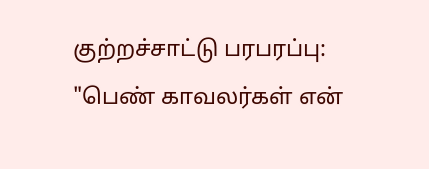குற்றச்சாட்டு பரபரப்பு: "பெண் காவலர்கள் என்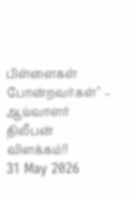பிள்ளைகள் போன்றவர்கள்" – ஆய்வாளர் திலீபன் விளக்கம்!!
31 May 2026